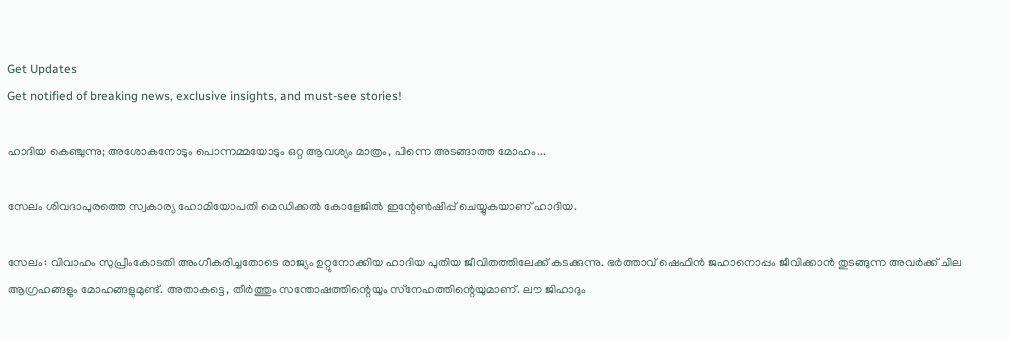Get Updates
Get notified of breaking news, exclusive insights, and must-see stories!

ഹാദിയ കെഞ്ചുന്നു; അശോകനോടും പൊന്നമ്മയോടും ഒറ്റ ആവശ്യം മാത്രം, പിന്നെ അടങ്ങാത്ത മോഹം...

സേലം ശിവദാപുരത്തെ സ്വകാര്യ ഹോമിയോപതി മെഡിക്കല്‍ കോളേജില്‍ ഇന്റേണ്‍ഷിപ്പ് ചെയ്യുകയാണ് ഹാദിയ.

സേലം: വിവാഹം സുപ്രീംകോടതി അംഗീകരിച്ചതോടെ രാജ്യം ഉറ്റുനോക്കിയ ഹാദിയ പുതിയ ജീവിതത്തിലേക്ക് കടക്കുന്നു. ഭര്‍ത്താവ് ഷെഫിന്‍ ജഹാനൊപ്പം ജീവിക്കാന്‍ തുടങ്ങുന്ന അവര്‍ക്ക് ചില ആഗ്രഹങ്ങളും മോഹങ്ങളുമുണ്ട്. അതാകട്ടെ, തീര്‍ത്തും സന്തോഷത്തിന്റെയും സ്‌നേഹത്തിന്റെയുമാണ്. ലൗ ജിഹാദും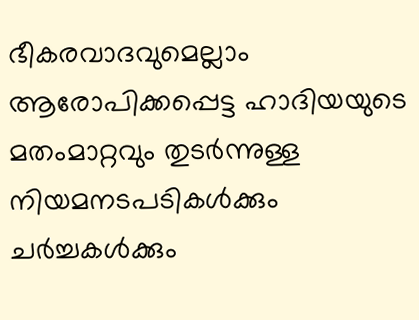ഭീകരവാദവുമെല്ലാം ആരോപിക്കപ്പെട്ട ഹാദിയയുടെ മതംമാറ്റവും തുടര്‍ന്നുള്ള നിയമനടപടികള്‍ക്കും ചര്‍ച്ചകള്‍ക്കും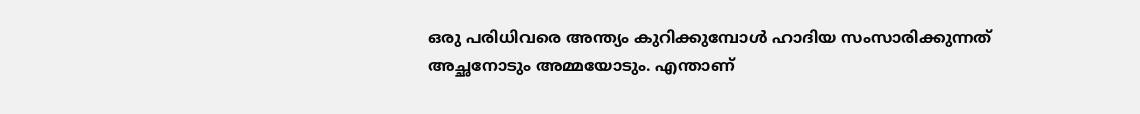ഒരു പരിധിവരെ അന്ത്യം കുറിക്കുമ്പോള്‍ ഹാദിയ സംസാരിക്കുന്നത് അച്ഛനോടും അമ്മയോടും. എന്താണ്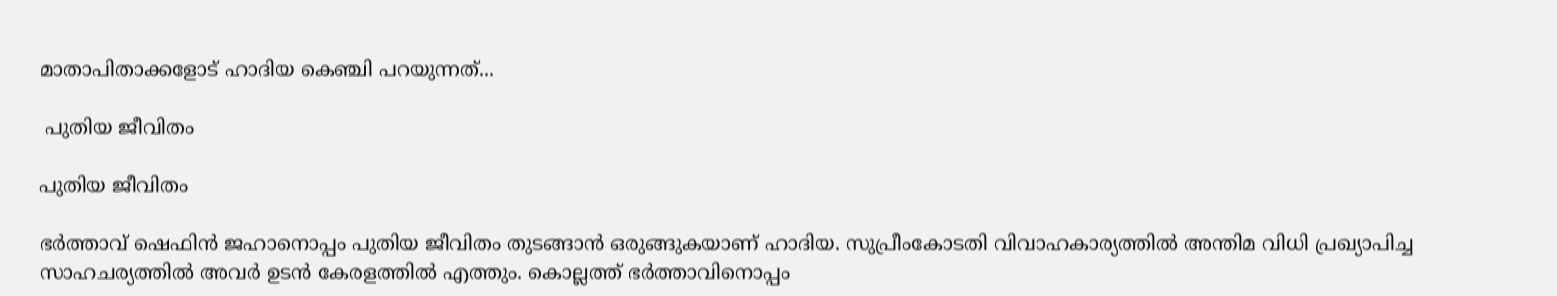മാതാപിതാക്കളോട് ഹാദിയ കെഞ്ചി പറയുന്നത്...

 പുതിയ ജീവിതം

പുതിയ ജീവിതം

ഭര്‍ത്താവ് ഷെഫിന്‍ ജഹാനൊപ്പം പുതിയ ജീവിതം തുടങ്ങാന്‍ ഒരുങ്ങുകയാണ് ഹാദിയ. സുപ്രീംകോടതി വിവാഹകാര്യത്തില്‍ അന്തിമ വിധി പ്രഖ്യാപിച്ച സാഹചര്യത്തില്‍ അവര്‍ ഉടന്‍ കേരളത്തില്‍ എത്തും. കൊല്ലത്ത് ഭര്‍ത്താവിനൊപ്പം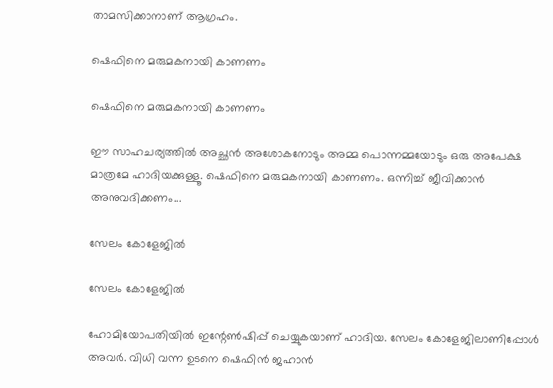താമസിക്കാനാണ് ആഗ്രഹം.

ഷെഫിനെ മരുമകനായി കാണണം

ഷെഫിനെ മരുമകനായി കാണണം

ഈ സാഹചര്യത്തില്‍ അച്ഛന്‍ അശോകനോടും അമ്മ പൊന്നമ്മയോടും ഒരു അപേക്ഷ മാത്രമേ ഹാദിയക്കുള്ളൂ. ഷെഫിനെ മരുമകനായി കാണണം. ഒന്നിച്ച് ജീവിക്കാന്‍ അനുവദിക്കണം...

സേലം കോളേജില്‍

സേലം കോളേജില്‍

ഹോമിയോപതിയില്‍ ഇന്റേണ്‍ഷിപ്പ് ചെയ്യുകയാണ് ഹാദിയ. സേലം കോളേജിലാണിപ്പോള്‍ അവര്‍. വിധി വന്ന ഉടനെ ഷെഫിന്‍ ജഹാന്‍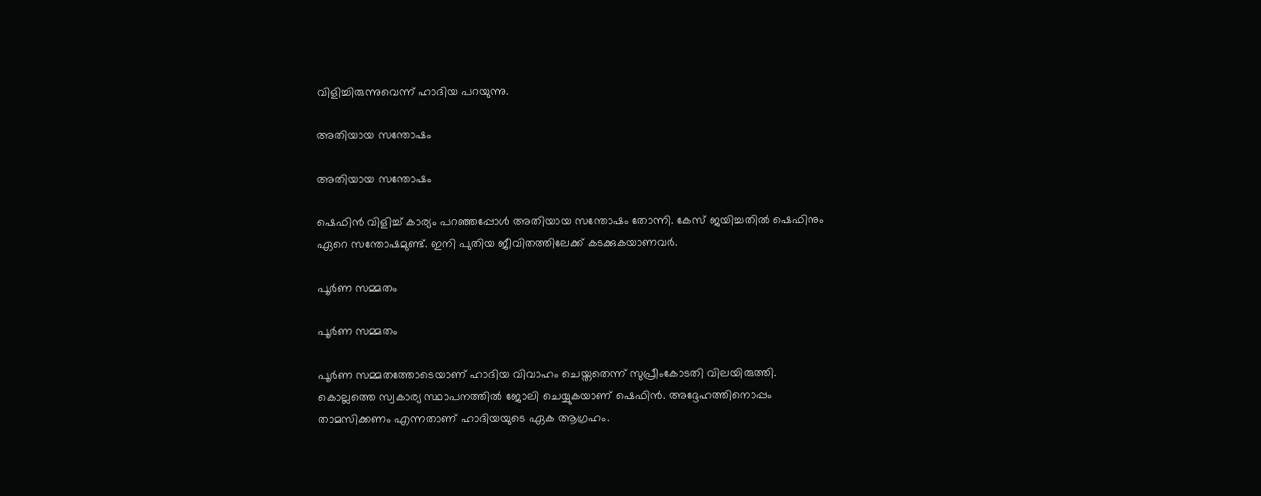വിളിച്ചിരുന്നുവെന്ന് ഹാദിയ പറയുന്നു.

അതിയായ സന്തോഷം

അതിയായ സന്തോഷം

ഷെഫിന്‍ വിളിച്ച് കാര്യം പറഞ്ഞപ്പോള്‍ അതിയായ സന്തോഷം തോന്നി. കേസ് ജയിച്ചതില്‍ ഷെഫിനും ഏറെ സന്തോഷമുണ്ട്. ഇനി പുതിയ ജീവിതത്തിലേക്ക് കടക്കുകയാണവര്‍.

പൂര്‍ണ സമ്മതം

പൂര്‍ണ സമ്മതം

പൂര്‍ണ സമ്മതത്തോടെയാണ് ഹാദിയ വിവാഹം ചെയ്തതെന്ന് സുപ്രീംകോടതി വിലയിരുത്തി. കൊല്ലത്തെ സ്വകാര്യ സ്ഥാപനത്തില്‍ ജോലി ചെയ്യുകയാണ് ഷെഫിന്‍. അദ്ദേഹത്തിനൊപ്പം താമസിക്കണം എന്നതാണ് ഹാദിയയുടെ ഏക ആഗ്രഹം.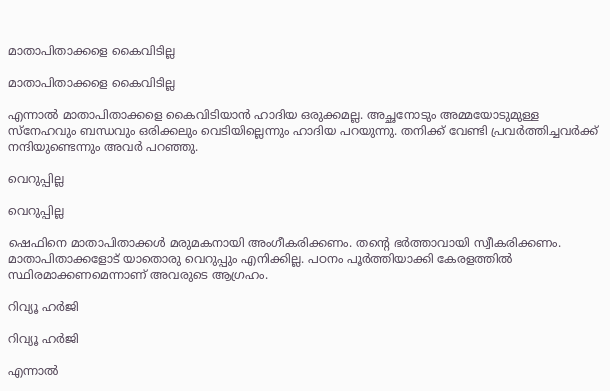മാതാപിതാക്കളെ കൈവിടില്ല

മാതാപിതാക്കളെ കൈവിടില്ല

എന്നാല്‍ മാതാപിതാക്കളെ കൈവിടിയാന്‍ ഹാദിയ ഒരുക്കമല്ല. അച്ഛനോടും അമ്മയോടുമുള്ള സ്‌നേഹവും ബന്ധവും ഒരിക്കലും വെടിയില്ലെന്നും ഹാദിയ പറയുന്നു. തനിക്ക് വേണ്ടി പ്രവര്‍ത്തിച്ചവര്‍ക്ക് നന്ദിയുണ്ടെന്നും അവര്‍ പറഞ്ഞു.

വെറുപ്പില്ല

വെറുപ്പില്ല

ഷെഫിനെ മാതാപിതാക്കള്‍ മരുമകനായി അംഗീകരിക്കണം. തന്റെ ഭര്‍ത്താവായി സ്വീകരിക്കണം. മാതാപിതാക്കളോട് യാതൊരു വെറുപ്പും എനിക്കില്ല. പഠനം പൂര്‍ത്തിയാക്കി കേരളത്തില്‍ സ്ഥിരമാക്കണമെന്നാണ് അവരുടെ ആഗ്രഹം.

റിവ്യൂ ഹര്‍ജി

റിവ്യൂ ഹര്‍ജി

എന്നാല്‍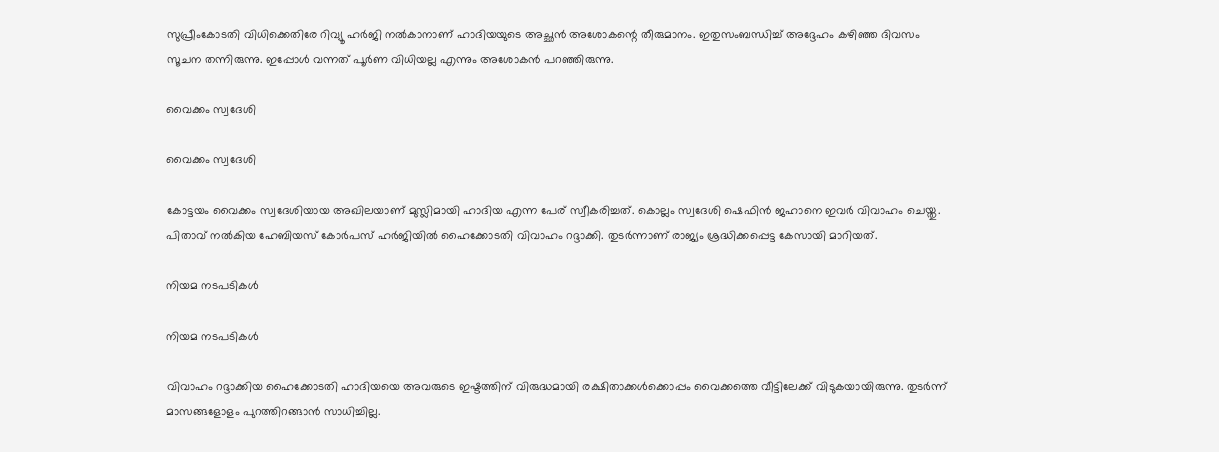സുപ്രീംകോടതി വിധിക്കെതിരേ റിവ്യൂ ഹര്‍ജി നല്‍കാനാണ് ഹാദിയയുടെ അച്ഛന്‍ അശോകന്റെ തീരുമാനം. ഇതുസംബന്ധിച്ച് അദ്ദേഹം കഴിഞ്ഞ ദിവസം സൂചന തന്നിരുന്നു. ഇപ്പോള്‍ വന്നത് പൂര്‍ണ വിധിയല്ല എന്നും അശോകന്‍ പറഞ്ഞിരുന്നു.

വൈക്കം സ്വദേശി

വൈക്കം സ്വദേശി

കോട്ടയം വൈക്കം സ്വദേശിയായ അഖിലയാണ് മുസ്ലിമായി ഹാദിയ എന്ന പേര് സ്വീകരിച്ചത്. കൊല്ലം സ്വദേശി ഷെഫിന്‍ ജഹാനെ ഇവര്‍ വിവാഹം ചെയ്തു. പിതാവ് നല്‍കിയ ഹേബിയസ് കോര്‍പസ് ഹര്‍ജിയില്‍ ഹൈക്കോടതി വിവാഹം റദ്ദാക്കി. തുടര്‍ന്നാണ് രാജ്യം ശ്രദ്ധിക്കപ്പെട്ട കേസായി മാറിയത്.

നിയമ നടപടികള്‍

നിയമ നടപടികള്‍

വിവാഹം റദ്ദാക്കിയ ഹൈക്കോടതി ഹാദിയയെ അവരുടെ ഇഷ്ടത്തിന് വിരുദ്ധമായി രക്ഷിതാക്കള്‍ക്കൊപ്പം വൈക്കത്തെ വീട്ടിലേക്ക് വിടുകയായിരുന്നു. തുടര്‍ന്ന് മാസങ്ങളോളം പുറത്തിറങ്ങാന്‍ സാധിച്ചില്ല.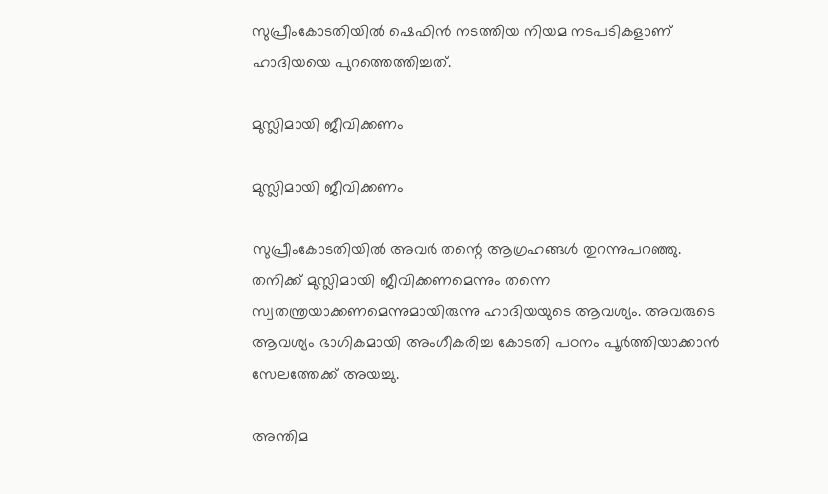സുപ്രീംകോടതിയില്‍ ഷെഫിന്‍ നടത്തിയ നിയമ നടപടികളാണ് ഹാദിയയെ പുറത്തെത്തിച്ചത്.

മുസ്ലിമായി ജീവിക്കണം

മുസ്ലിമായി ജീവിക്കണം

സുപ്രീംകോടതിയില്‍ അവര്‍ തന്റെ ആഗ്രഹങ്ങള്‍ തുറന്നുപറഞ്ഞു. തനിക്ക് മുസ്ലിമായി ജീവിക്കണമെന്നും തന്നെ സ്വതന്ത്രയാക്കണമെന്നുമായിരുന്നു ഹാദിയയുടെ ആവശ്യം. അവരുടെ ആവശ്യം ഭാഗികമായി അംഗീകരിച്ച കോടതി പഠനം പൂര്‍ത്തിയാക്കാന്‍ സേലത്തേക്ക് അയച്ചു.

അന്തിമ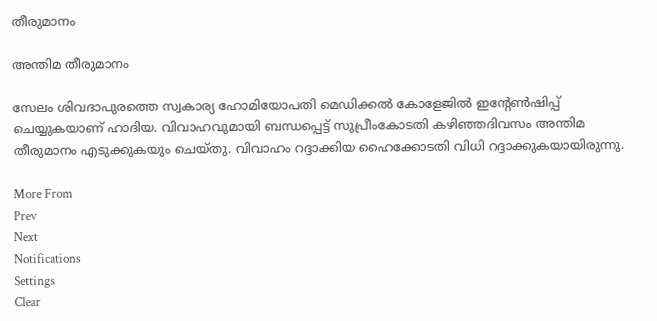തീരുമാനം

അന്തിമ തീരുമാനം

സേലം ശിവദാപുരത്തെ സ്വകാര്യ ഹോമിയോപതി മെഡിക്കല്‍ കോളേജില്‍ ഇന്റേണ്‍ഷിപ്പ് ചെയ്യുകയാണ് ഹാദിയ. വിവാഹവുമായി ബന്ധപ്പെട്ട് സുപ്രീംകോടതി കഴിഞ്ഞദിവസം അന്തിമ തീരുമാനം എടുക്കുകയും ചെയ്തു. വിവാഹം റദ്ദാക്കിയ ഹൈക്കോടതി വിധി റദ്ദാക്കുകയായിരുന്നു.

More From
Prev
Next
Notifications
Settings
Clear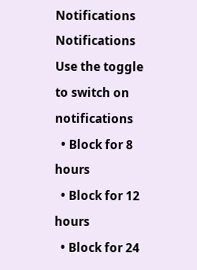Notifications
Notifications
Use the toggle to switch on notifications
  • Block for 8 hours
  • Block for 12 hours
  • Block for 24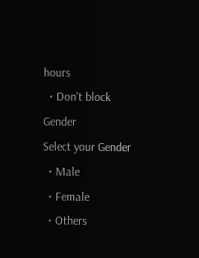hours
  • Don't block
Gender
Select your Gender
  • Male
  • Female
  • Others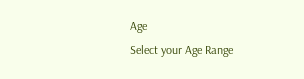Age
Select your Age Range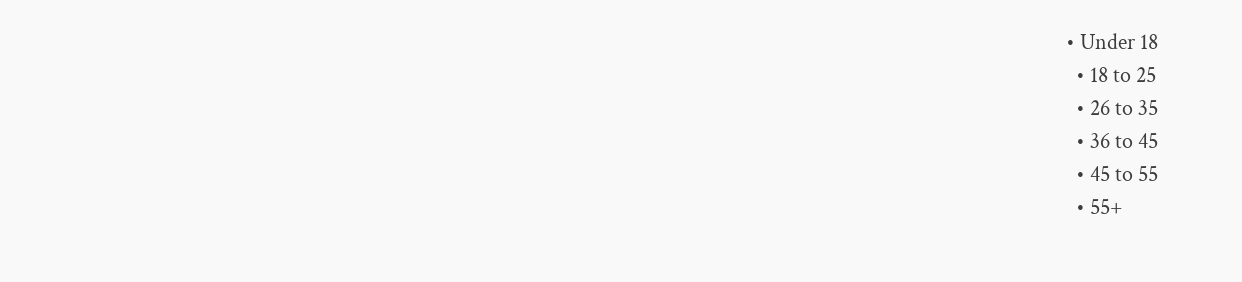• Under 18
  • 18 to 25
  • 26 to 35
  • 36 to 45
  • 45 to 55
  • 55+